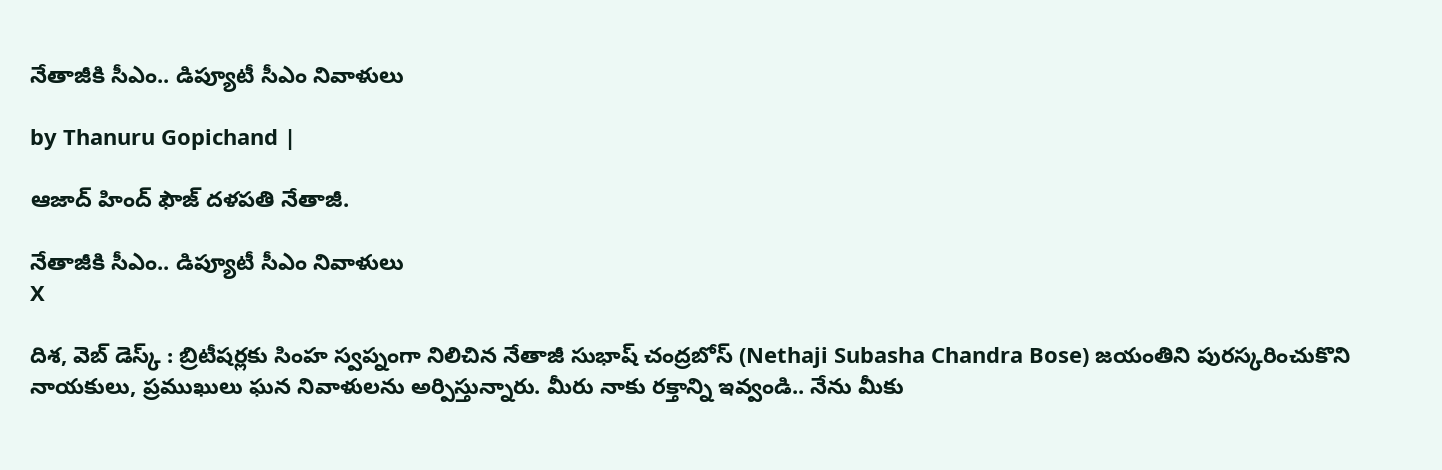నేతాజీకి సీఎం.. డిప్యూటీ సీఎం నివాళులు

by Thanuru Gopichand |

ఆజాద్ హింద్ ఫౌజ్ దళపతి నేతాజీ.

నేతాజీకి సీఎం.. డిప్యూటీ సీఎం నివాళులు
X

దిశ, వెబ్ డెస్క్ : బ్రిటీషర్లకు సింహ స్వప్నంగా నిలిచిన నేతాజీ సుభాష్ చంద్రబోస్ (Nethaji Subasha Chandra Bose) జయంతిని పురస్కరించుకొని నాయకులు, ప్రముఖులు ఘన నివాళులను అర్పిస్తున్నారు. మీరు నాకు రక్తాన్ని ఇవ్వండి.. నేను మీకు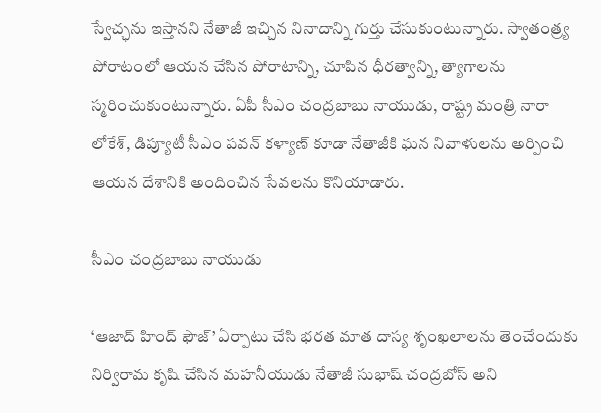స్వేచ్ఛను ఇస్తానని నేతాజీ ఇచ్చిన నినాదాన్ని గుర్తు చేసుకుంటున్నారు. స్వాతంత్ర్య పోరాటంలో ఆయన చేసిన పోరాటాన్ని, చూపిన ధీరత్వాన్ని, త్యాగాలను స్మరించుకుంటున్నారు. ఏపీ సీఎం చంద్రబాబు నాయుడు, రాష్ట్ర మంత్రి నారా లోకేశ్, డిప్యూటీ సీఎం పవన్ కళ్యాణ్ కూడా నేతాజీకి ఘన నివాళులను అర్పించి ఆయన దేశానికి అందించిన సేవలను కొనియాడారు.

సీఎం చంద్రబాబు నాయుడు

‘ఆజాద్ హింద్ ఫౌజ్’ ఏర్పాటు చేసి భరత మాత దాస్య శృంఖలాలను తెంచేందుకు నిర్విరామ కృషి చేసిన మహనీయుడు నేతాజీ సుభాష్ చంద్రబోస్ అని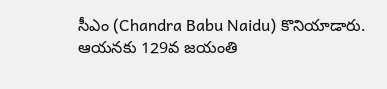సీఎం (Chandra Babu Naidu) కొనియాడారు. ఆయనకు 129వ జయంతి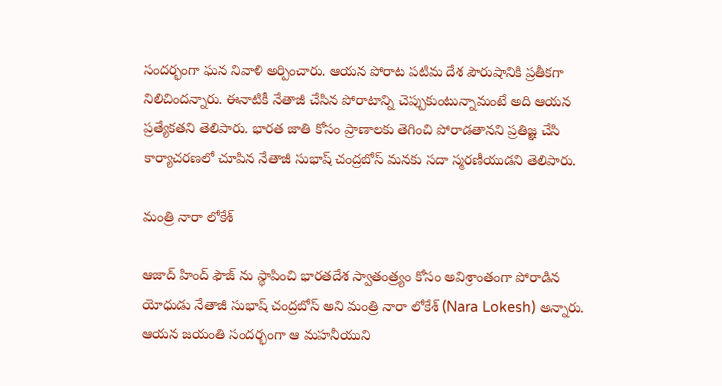సందర్భంగా ఘన నివాళి అర్పించారు. ఆయన పోరాట పటిమ దేశ పౌరుషానికి ప్రతీకగా నిలిచిందన్నారు. ఈనాటికీ నేతాజీ చేసిన పోరాటాన్ని చెప్పుకుంటున్నామంటే అది ఆయన ప్రత్యేకతని తెలిపారు. భారత జాతి కోసం ప్రాణాలకు తెగించి పోరాడతానని ప్రతిజ్ఞ చేసి కార్యాచరణలో చూపిన నేతాజీ సుభాష్ చంద్రబోస్ మనకు సదా స్మరణీయుడని తెలిపారు.

మంత్రి నారా లోకేశ్

ఆజాద్ హింద్ ఫౌజ్ ను స్థాపించి భారతదేశ స్వాతంత్ర్యం కోసం అవిశ్రాంతంగా పోరాడిన యోధుడు నేతాజీ సుభాష్ చంద్రబోస్ అని మంత్రి నారా లోకేశ్ (Nara Lokesh) అన్నారు. ఆయన జయంతి సందర్భంగా ఆ మహనీయుని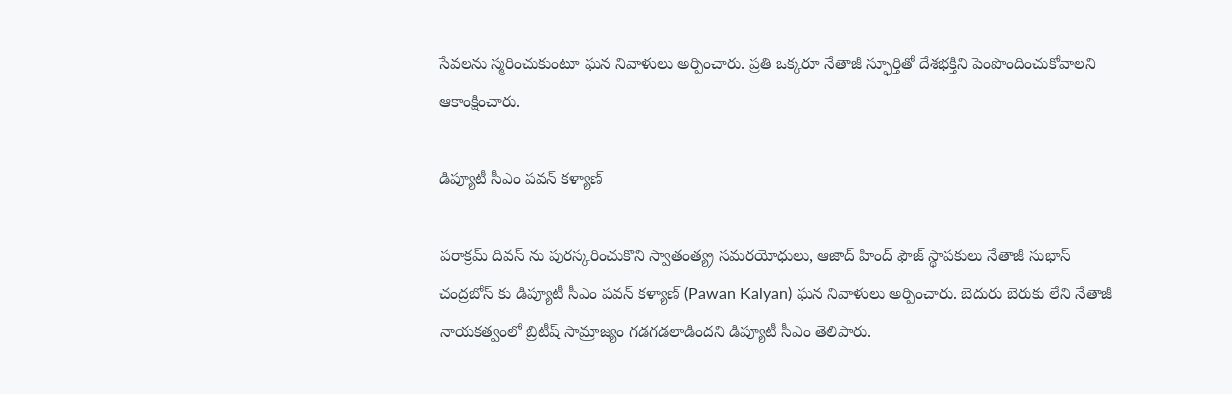సేవలను స్మరించుకుంటూ ఘన నివాళులు అర్పించారు. ప్రతి ఒక్కరూ నేతాజీ స్ఫూర్తితో దేశభక్తిని పెంపొందించుకోవాలని ఆకాంక్షించారు.

డిప్యూటీ సీఎం పవన్ కళ్యాణ్

పరాక్రమ్ దివస్ ను పురస్కరించుకొని స్వాతంత్య్ర సమరయోధులు, ఆజాద్ హింద్ ఫౌజ్ స్థాపకులు నేతాజీ సుభాస్ చంద్రబోస్ కు డిప్యూటీ సీఎం పవన్ కళ్యాణ్ (Pawan Kalyan) ఘన నివాళులు అర్పించారు. బెదురు బెరుకు లేని నేతాజీ నాయకత్వంలో బ్రిటీష్ సామ్రాజ్యం గడగడలాడిందని డిప్యూటీ సీఎం తెలిపారు.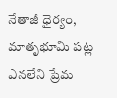నేతాజీ ధైర్యం, మాతృభూమి పట్ల ఎనలేని ప్రేమ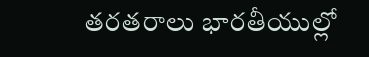తరతరాలు భారతీయుల్లో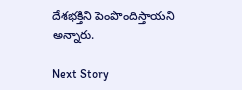దేశభక్తిని పెంపొందిస్తాయని అన్నారు.

Next Story